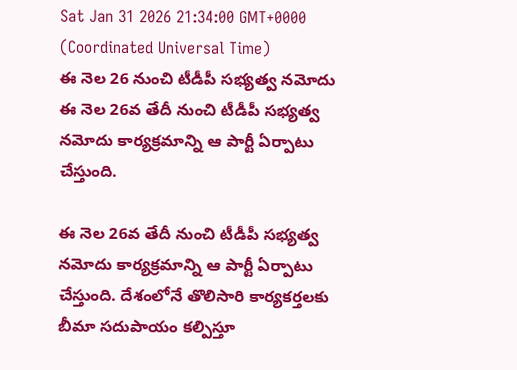Sat Jan 31 2026 21:34:00 GMT+0000 (Coordinated Universal Time)
ఈ నెల 26 నుంచి టీడీపీ సభ్యత్వ నమోదు
ఈ నెల 26వ తేదీ నుంచి టీడీపీ సభ్యత్వ నమోదు కార్యక్రమాన్ని ఆ పార్టీ ఏర్పాటు చేస్తుంది.

ఈ నెల 26వ తేదీ నుంచి టీడీపీ సభ్యత్వ నమోదు కార్యక్రమాన్ని ఆ పార్టీ ఏర్పాటు చేస్తుంది. దేశంలోనే తొలిసారి కార్యకర్తలకు బీమా సదుపాయం కల్పిస్తూ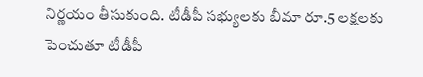నిర్ణయం తీసుకుంది. టీడీపీ సభ్యులకు బీమా రూ.5 లక్షలకు పెంచుతూ టీడీపీ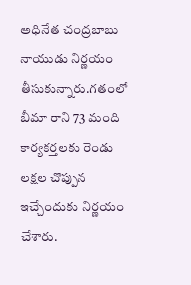అధినేత చంద్రబాబు నాయుడు నిర్ణయం తీసుకున్నారు.గతంలో బీమా రాని 73 మంది కార్యకర్తలకు రెండు లక్షల చొప్పున ఇచ్చేందుకు నిర్ణయం చేశారు.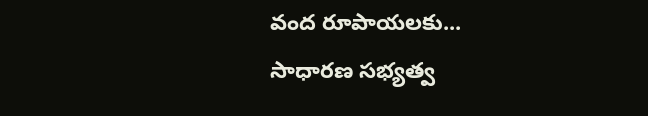వంద రూపాయలకు...
సాధారణ సభ్యత్వ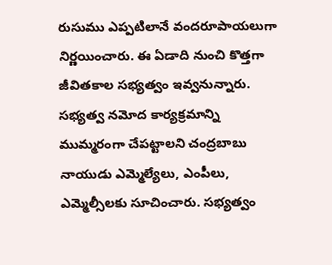రుసుము ఎప్పటిలానే వందరూపాయలుగా నిర్ణయించారు. ఈ ఏడాది నుంచి కొత్తగా జీవితకాల సభ్యత్వం ఇవ్వనున్నారు. సభ్యత్వ నమోద కార్యక్రమాన్ని ముమ్మరంగా చేపట్టాలని చంద్రబాబు నాయుడు ఎమ్మెల్యేలు, ఎంపీలు, ఎమ్మెల్సీలకు సూచించారు. సభ్యత్వం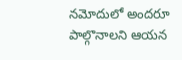నమోదులో అందరూ పాల్గొనాలని ఆయన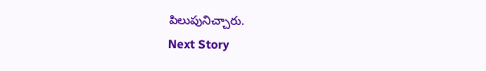పిలుపునిచ్చారు.
Next Story